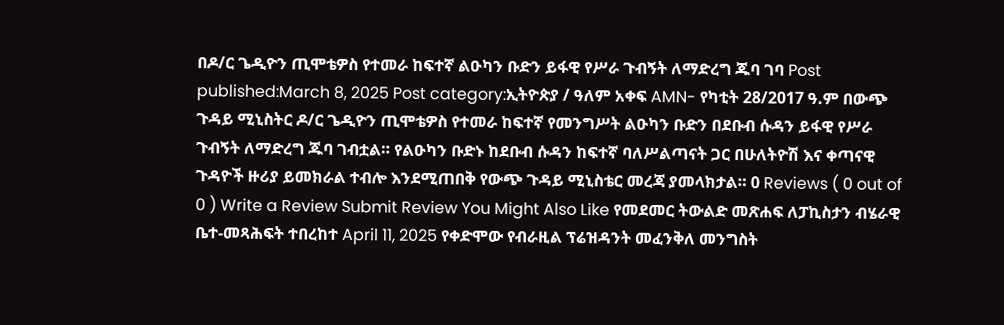በዶ/ር ጌዲዮን ጢሞቴዎስ የተመራ ከፍተኛ ልዑካን ቡድን ይፋዊ የሥራ ጉብኝት ለማድረግ ጁባ ገባ Post published:March 8, 2025 Post category:ኢትዮጵያ / ዓለም አቀፍ AMN- የካቲት 28/2017 ዓ.ም በውጭ ጉዳይ ሚኒስትር ዶ/ር ጌዲዮን ጢሞቴዎስ የተመራ ከፍተኛ የመንግሥት ልዑካን ቡድን በደቡብ ሱዳን ይፋዊ የሥራ ጉብኝት ለማድረግ ጁባ ገብቷል። የልዑካን ቡድኑ ከደቡብ ሱዳን ከፍተኛ ባለሥልጣናት ጋር በሁለትዮሽ እና ቀጣናዊ ጉዳዮች ዙሪያ ይመክራል ተብሎ እንደሚጠበቅ የውጭ ጉዳይ ሚኒስቴር መረጃ ያመላክታል። 0 Reviews ( 0 out of 0 ) Write a Review Submit Review You Might Also Like የመደመር ትውልድ መጽሐፍ ለፓኪስታን ብሄራዊ ቤተ-መጻሕፍት ተበረከተ April 11, 2025 የቀድሞው የብራዚል ፕሬዝዳንት መፈንቅለ መንግስት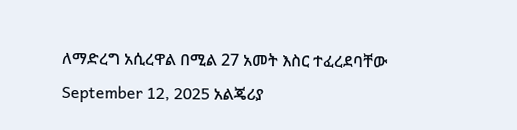ለማድረግ አሲረዋል በሚል 27 አመት እስር ተፈረደባቸው September 12, 2025 አልጄሪያ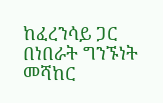ከፈረንሳይ ጋር በነበራት ግንኙነት መሻከር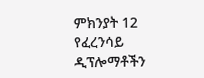ምክንያት 12 የፈረንሳይ ዲፕሎማቶችን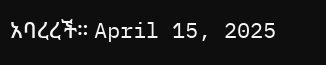አባረረች። April 15, 2025